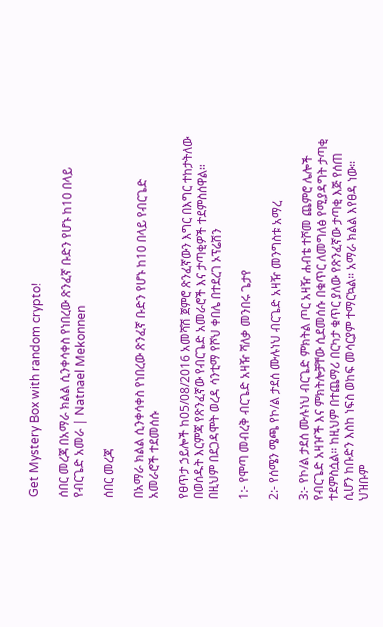Get Mystery Box with random crypto!

ሰበር መረጃ በአማራ ክልል ሲንቀሳቀስ የነበረው ጽንፈኛ ቡድን የሆኑ ከ10 በላይ የብርጌድ አመራ | Natnael Mekonnen

ሰበር መረጃ

በአማራ ክልል ሲንቀሳቀስ የነበረው ጽንፈኛ ቡድን የሆኑ ከ10 በላይ የብርጌድ አመራሮች ተደመሰሱ

የፀጥታ ኃይሎች ከ05/08/2016 አመሻሽ ጀምሮ ጽንፈኛውን እግር በእግር ተከታትለው በወሰዱት እርምጃ የጽንፈኛው የብርጌድ አመራሮች እና ታጣቂዎች ተደምስሰዋል። በዚህም በደጋዳሞት ወረዳ ሳንቲማ የሾህ ቀበሌ በተደረገ ኦፕሬሽን

1:- የሞጣ መብረቅ ብርጌድ አዛዥ ሻለቃ መንበሩ ጌታየ

2:- የሰሜን ሜጫ የኮ/ል ታደሰ ሙሉነህ ብርጌድ አዛዥ መንግስቱ አማረ

3:- የኮ/ል ታደሰ ሙሉነህ ብርጌድ ምክትል ጦር አዛዥ ሐብቴ ተሾመ ጨምሮ ሌሎች የብርጌድ አዛዦች እና ምክትሎቻቸው ሲደመሰሱ በቁጥር ለመግለፅ የሚያዳግት ታጣቂ ተደምስሷል። ከዚህም በተጨማሪ በርካታ ቁጥር ያለው የጽንፈኛው ታጣቂ እጅ የሰጠ ሲሆን ከቡድን እስከ ነፍስ ወከፍ መሳርያም ተማርኳል። አማራ ክልል እየፀዳ ነው። ህዝቡም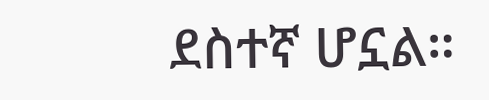ደስተኛ ሆኗል።